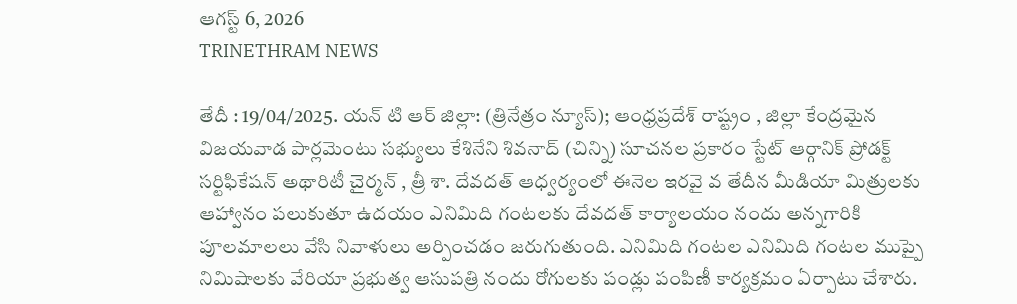ఆగస్ట్ 6, 2026
TRINETHRAM NEWS

తేదీ : 19/04/2025. యన్ టి ఆర్ జిల్లా: (త్రినేత్రం న్యూస్); ఆంధ్రప్రదేశ్ రాష్ట్రం , జిల్లా కేంద్రమైన విజయవాడ పార్లమెంటు సభ్యులు కేశినేని శివనాద్ (చిన్ని) సూచనల ప్రకారం స్టేట్ ఆర్గానిక్ ప్రోడక్ట్ సర్టిఫికేషన్ అథారిటీ చైర్మన్ , త్రీ శా. దేవదత్ ఆధ్వర్యంలో ఈనెల ఇరవై వ తేదీన మీడియా మిత్రులకు ఆహ్వానం పలుకుతూ ఉదయం ఎనిమిది గంటలకు దేవదత్ కార్యాలయం నందు అన్నగారికి పూలమాలలు వేసి నివాళులు అర్పించడం జరుగుతుంది. ఎనిమిది గంటల ఎనిమిది గంటల ముప్పై నిమిషాలకు వేరియా ప్రభుత్వ ఆసుపత్రి నందు రోగులకు పండ్లు పంపిణీ కార్యక్రమం ఏర్పాటు చేశారు.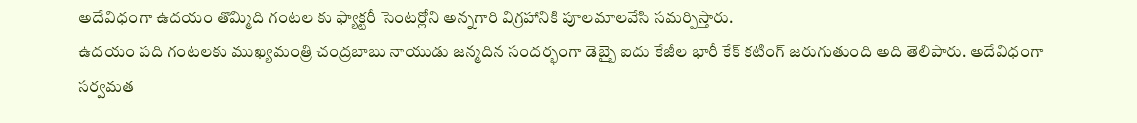అదేవిధంగా ఉదయం తొమ్మిది గంటల కు ఫ్యాక్టరీ సెంటర్లోని అన్నగారి విగ్రహానికి పూలమాలవేసి సమర్పిస్తారు.
ఉదయం పది గంటలకు ముఖ్యమంత్రి చంద్రబాబు నాయుడు జన్మదిన సందర్భంగా డెబ్బై ఐదు కేజీల భారీ కేక్ కటింగ్ జరుగుతుంది అది తెలిపారు. అదేవిధంగా సర్వమత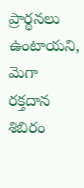ప్రార్థనలు ఉంటాయని, మెగా రక్తదాన శిబిరం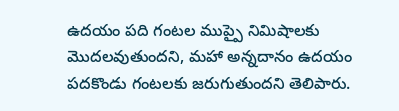ఉదయం పది గంటల ముప్పై నిమిషాలకు మొదలవుతుందని, మహా అన్నదానం ఉదయం పదకొండు గంటలకు జరుగుతుందని తెలిపారు.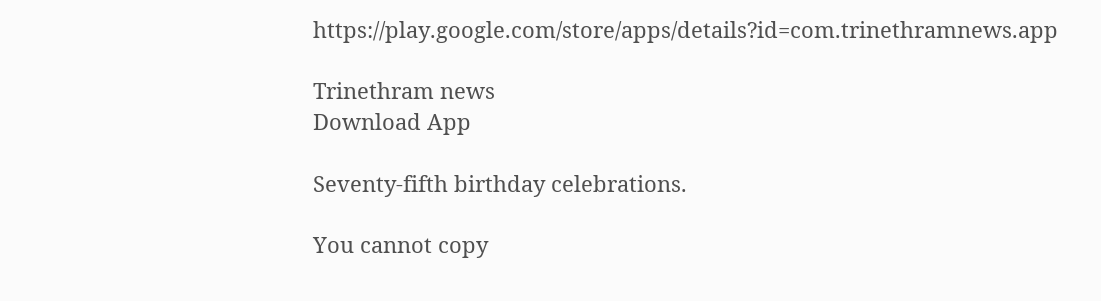https://play.google.com/store/apps/details?id=com.trinethramnews.app

Trinethram news
Download App

Seventy-fifth birthday celebrations.

You cannot copy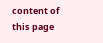content of this page